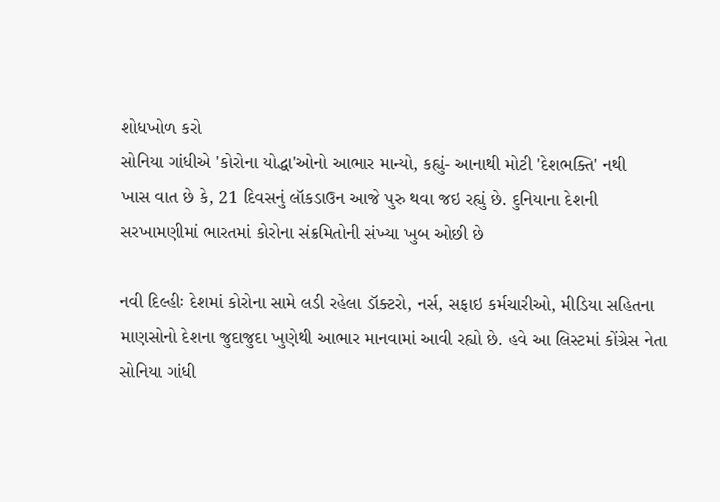શોધખોળ કરો
સોનિયા ગાંધીએ 'કોરોના યોદ્ધા'ઓનો આભાર માન્યો, કહ્યું- આનાથી મોટી 'દેશભક્તિ' નથી
ખાસ વાત છે કે, 21 દિવસનું લૉકડાઉન આજે પુરુ થવા જઇ રહ્યું છે. દુનિયાના દેશની સરખામણીમાં ભારતમાં કોરોના સંક્રમિતોની સંખ્યા ખુબ ઓછી છે

નવી દિલ્હીઃ દેશમાં કોરોના સામે લડી રહેલા ડૉક્ટરો, નર્સ, સફાઇ કર્મચારીઓ, મીડિયા સહિતના માણસોનો દેશના જુદાજુદા ખુણેથી આભાર માનવામાં આવી રહ્યો છે. હવે આ લિસ્ટમાં કોંગ્રેસ નેતા સોનિયા ગાંધી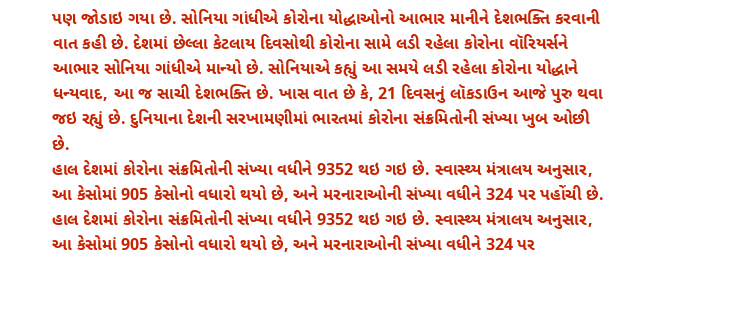પણ જોડાઇ ગયા છે. સોનિયા ગાંધીએ કોરોના યોદ્ધાઓનો આભાર માનીને દેશભક્તિ કરવાની વાત કહી છે. દેશમાં છેલ્લા કેટલાય દિવસોથી કોરોના સામે લડી રહેલા કોરોના વૉરિયર્સને આભાર સોનિયા ગાંધીએ માન્યો છે. સોનિયાએ કહ્યું આ સમયે લડી રહેલા કોરોના યોદ્ધાને ધન્યવાદ, આ જ સાચી દેશભક્તિ છે. ખાસ વાત છે કે, 21 દિવસનું લૉકડાઉન આજે પુરુ થવા જઇ રહ્યું છે. દુનિયાના દેશની સરખામણીમાં ભારતમાં કોરોના સંક્રમિતોની સંખ્યા ખુબ ઓછી છે.
હાલ દેશમાં કોરોના સંક્રમિતોની સંખ્યા વધીને 9352 થઇ ગઇ છે. સ્વાસ્થ્ય મંત્રાલય અનુસાર, આ કેસોમાં 905 કેસોનો વધારો થયો છે, અને મરનારાઓની સંખ્યા વધીને 324 પર પહોંચી છે.
હાલ દેશમાં કોરોના સંક્રમિતોની સંખ્યા વધીને 9352 થઇ ગઇ છે. સ્વાસ્થ્ય મંત્રાલય અનુસાર, આ કેસોમાં 905 કેસોનો વધારો થયો છે, અને મરનારાઓની સંખ્યા વધીને 324 પર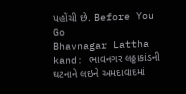પહોંચી છે. Before You Go
Bhavnagar Lattha kand: ભાવનગર લઠ્ઠાકાંડની ઘટનાને લઇને અમદાવાદમાં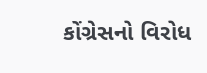કોંગ્રેસનો વિરોધ